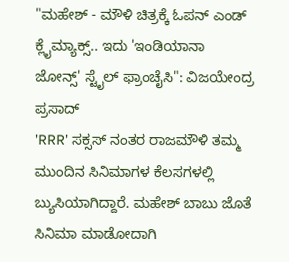"ಮಹೇಶ್ - ಮೌಳಿ ಚಿತ್ರಕ್ಕೆ ಓಪನ್ ಎಂಡ್ ಕ್ಲೈಮ್ಯಾಕ್ಸ್.. ಇದು 'ಇಂಡಿಯಾನಾ ಜೋನ್ಸ್' ಸ್ಟೈಲ್ ಫ್ರಾಂಚೈಸಿ": ವಿಜಯೇಂದ್ರ ಪ್ರಸಾದ್
'RRR' ಸಕ್ಸಸ್ ನಂತರ ರಾಜಮೌಳಿ ತಮ್ಮ ಮುಂದಿನ ಸಿನಿಮಾಗಳ ಕೆಲಸಗಳಲ್ಲಿ ಬ್ಯುಸಿಯಾಗಿದ್ದಾರೆ. ಮಹೇಶ್ ಬಾಬು ಜೊತೆ ಸಿನಿಮಾ ಮಾಡೋದಾಗಿ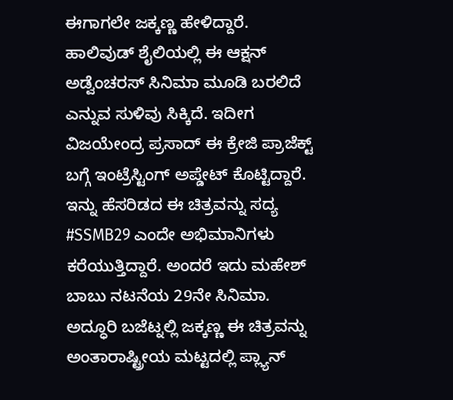ಈಗಾಗಲೇ ಜಕ್ಕಣ್ಣ ಹೇಳಿದ್ದಾರೆ. ಹಾಲಿವುಡ್ ಶೈಲಿಯಲ್ಲಿ ಈ ಆಕ್ಷನ್ ಅಡ್ವೆಂಚರಸ್ ಸಿನಿಮಾ ಮೂಡಿ ಬರಲಿದೆ ಎನ್ನುವ ಸುಳಿವು ಸಿಕ್ಕಿದೆ. ಇದೀಗ ವಿಜಯೇಂದ್ರ ಪ್ರಸಾದ್ ಈ ಕ್ರೇಜಿ ಪ್ರಾಜೆಕ್ಟ್ ಬಗ್ಗೆ ಇಂಟ್ರೆಸ್ಟಿಂಗ್ ಅಪ್ಡೇಟ್ ಕೊಟ್ಟಿದ್ದಾರೆ.
ಇನ್ನು ಹೆಸರಿಡದ ಈ ಚಿತ್ರವನ್ನು ಸದ್ಯ #SSMB29 ಎಂದೇ ಅಭಿಮಾನಿಗಳು ಕರೆಯುತ್ತಿದ್ದಾರೆ. ಅಂದರೆ ಇದು ಮಹೇಶ್ ಬಾಬು ನಟನೆಯ 29ನೇ ಸಿನಿಮಾ. ಅದ್ಧೂರಿ ಬಜೆಟ್ನಲ್ಲಿ ಜಕ್ಕಣ್ಣ ಈ ಚಿತ್ರವನ್ನು ಅಂತಾರಾಷ್ಟ್ರೀಯ ಮಟ್ಟದಲ್ಲಿ ಪ್ಲ್ಯಾನ್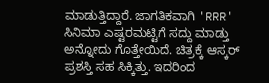ಮಾಡುತ್ತಿದ್ದಾರೆ. ಜಾಗತಿಕವಾಗಿ 'RRR' ಸಿನಿಮಾ ಎಷ್ಟರಮಟ್ಟಿಗೆ ಸದ್ದು ಮಾಡ್ತು ಅನ್ನೋದು ಗೊತ್ತೇಯಿದೆ. ಚಿತ್ರಕ್ಕೆ ಆಸ್ಕರ್ ಪ್ರಶಸ್ತಿ ಸಹ ಸಿಕ್ಕಿತ್ತು. ಇದರಿಂದ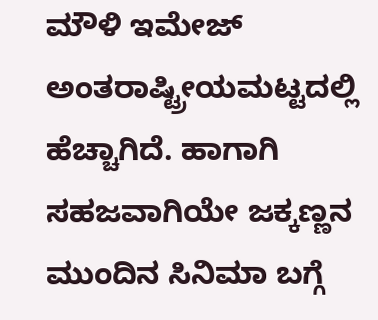ಮೌಳಿ ಇಮೇಜ್ ಅಂತರಾಷ್ಟ್ರೀಯಮಟ್ಟದಲ್ಲಿ ಹೆಚ್ಚಾಗಿದೆ. ಹಾಗಾಗಿ ಸಹಜವಾಗಿಯೇ ಜಕ್ಕಣ್ಣನ ಮುಂದಿನ ಸಿನಿಮಾ ಬಗ್ಗೆ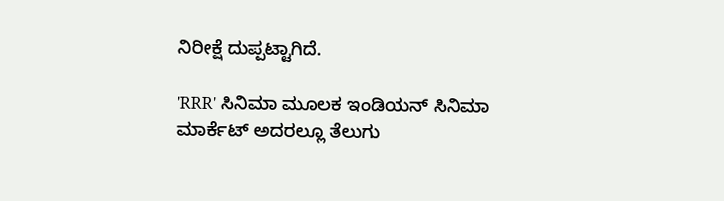ನಿರೀಕ್ಷೆ ದುಪ್ಪಟ್ಟಾಗಿದೆ.

'RRR' ಸಿನಿಮಾ ಮೂಲಕ ಇಂಡಿಯನ್ ಸಿನಿಮಾ ಮಾರ್ಕೆಟ್ ಅದರಲ್ಲೂ ತೆಲುಗು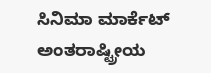ಸಿನಿಮಾ ಮಾರ್ಕೆಟ್ ಅಂತರಾಷ್ಟ್ರೀಯ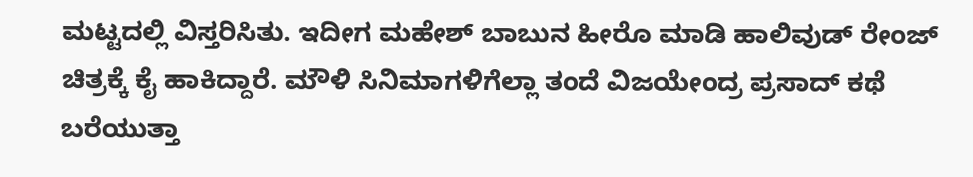ಮಟ್ಟದಲ್ಲಿ ವಿಸ್ತರಿಸಿತು. ಇದೀಗ ಮಹೇಶ್ ಬಾಬುನ ಹೀರೊ ಮಾಡಿ ಹಾಲಿವುಡ್ ರೇಂಜ್ ಚಿತ್ರಕ್ಕೆ ಕೈ ಹಾಕಿದ್ದಾರೆ. ಮೌಳಿ ಸಿನಿಮಾಗಳಿಗೆಲ್ಲಾ ತಂದೆ ವಿಜಯೇಂದ್ರ ಪ್ರಸಾದ್ ಕಥೆ ಬರೆಯುತ್ತಾ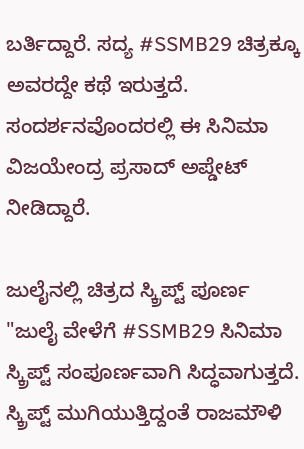ಬರ್ತಿದ್ದಾರೆ. ಸದ್ಯ #SSMB29 ಚಿತ್ರಕ್ಕೂ ಅವರದ್ದೇ ಕಥೆ ಇರುತ್ತದೆ. ಸಂದರ್ಶನವೊಂದರಲ್ಲಿ ಈ ಸಿನಿಮಾ ವಿಜಯೇಂದ್ರ ಪ್ರಸಾದ್ ಅಪ್ಡೇಟ್ ನೀಡಿದ್ದಾರೆ.

ಜುಲೈನಲ್ಲಿ ಚಿತ್ರದ ಸ್ಕ್ರಿಪ್ಟ್ ಪೂರ್ಣ
"ಜುಲೈ ವೇಳೆಗೆ #SSMB29 ಸಿನಿಮಾ ಸ್ಕ್ರಿಪ್ಟ್ ಸಂಪೂರ್ಣವಾಗಿ ಸಿದ್ಧವಾಗುತ್ತದೆ. ಸ್ಕ್ರಿಪ್ಟ್ ಮುಗಿಯುತ್ತಿದ್ದಂತೆ ರಾಜಮೌಳಿ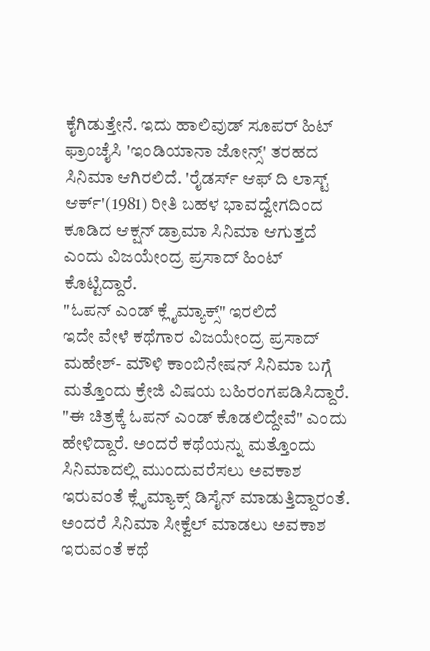ಕೈಗಿಡುತ್ತೇನೆ. ಇದು ಹಾಲಿವುಡ್ ಸೂಪರ್ ಹಿಟ್ ಫ್ರಾಂಚೈಸಿ 'ಇಂಡಿಯಾನಾ ಜೋನ್ಸ್' ತರಹದ ಸಿನಿಮಾ ಆಗಿರಲಿದೆ. 'ರೈಡರ್ಸ್ ಆಫ್ ದಿ ಲಾಸ್ಟ್ ಆರ್ಕ್'(1981) ರೀತಿ ಬಹಳ ಭಾವದ್ವೇಗದಿಂದ ಕೂಡಿದ ಆಕ್ಷನ್ ಡ್ರಾಮಾ ಸಿನಿಮಾ ಆಗುತ್ತದೆ ಎಂದು ವಿಜಯೇಂದ್ರ ಪ್ರಸಾದ್ ಹಿಂಟ್ ಕೊಟ್ಟಿದ್ದಾರೆ.
"ಓಪನ್ ಎಂಡ್ ಕ್ಲೈಮ್ಯಾಕ್ಸ್" ಇರಲಿದೆ
ಇದೇ ವೇಳೆ ಕಥೆಗಾರ ವಿಜಯೇಂದ್ರ ಪ್ರಸಾದ್ ಮಹೇಶ್- ಮೌಳಿ ಕಾಂಬಿನೇಷನ್ ಸಿನಿಮಾ ಬಗ್ಗೆ ಮತ್ತೊಂದು ಕ್ರೇಜಿ ವಿಷಯ ಬಹಿರಂಗಪಡಿಸಿದ್ದಾರೆ. "ಈ ಚಿತ್ರಕ್ಕೆ ಓಪನ್ ಎಂಡ್ ಕೊಡಲಿದ್ದೇವೆ" ಎಂದು ಹೇಳಿದ್ದಾರೆ. ಅಂದರೆ ಕಥೆಯನ್ನು ಮತ್ತೊಂದು ಸಿನಿಮಾದಲ್ಲಿ ಮುಂದುವರೆಸಲು ಅವಕಾಶ ಇರುವಂತೆ ಕ್ಲೈಮ್ಯಾಕ್ಸ್ ಡಿಸೈನ್ ಮಾಡುತ್ತಿದ್ದಾರಂತೆ. ಅಂದರೆ ಸಿನಿಮಾ ಸೀಕ್ವೆಲ್ ಮಾಡಲು ಅವಕಾಶ ಇರುವಂತೆ ಕಥೆ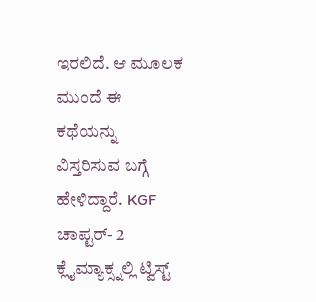ಇರಲಿದೆ. ಆ ಮೂಲಕ ಮುಂದೆ ಈ ಕಥೆಯನ್ನು ವಿಸ್ತರಿಸುವ ಬಗ್ಗೆ ಹೇಳಿದ್ದಾರೆ. KGF ಚಾಪ್ಟರ್- 2 ಕ್ಲೈಮ್ಯಾಕ್ಸ್ನಲ್ಲಿ ಟ್ವಿಸ್ಟ್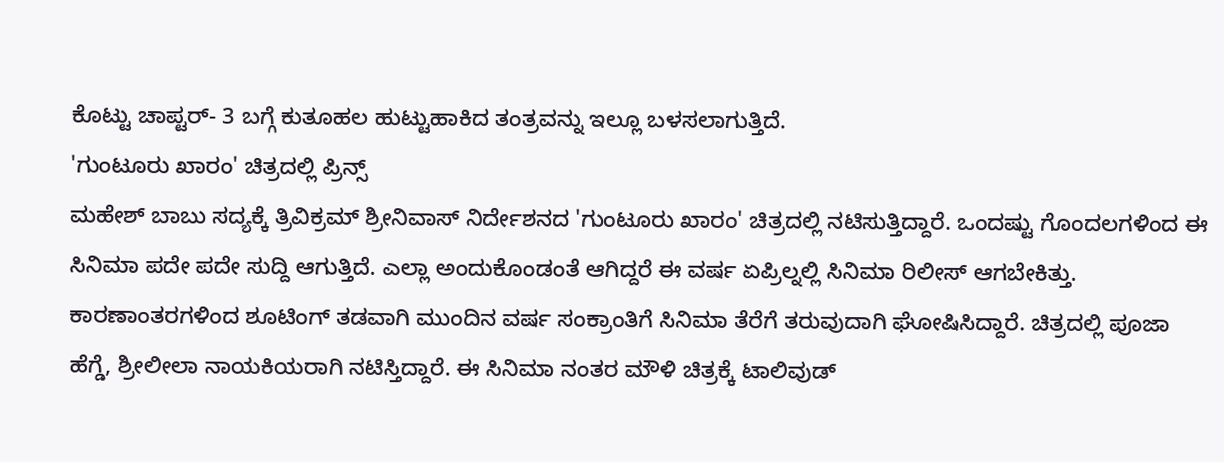ಕೊಟ್ಟು ಚಾಪ್ಟರ್- 3 ಬಗ್ಗೆ ಕುತೂಹಲ ಹುಟ್ಟುಹಾಕಿದ ತಂತ್ರವನ್ನು ಇಲ್ಲೂ ಬಳಸಲಾಗುತ್ತಿದೆ.
'ಗುಂಟೂರು ಖಾರಂ' ಚಿತ್ರದಲ್ಲಿ ಪ್ರಿನ್ಸ್
ಮಹೇಶ್ ಬಾಬು ಸದ್ಯಕ್ಕೆ ತ್ರಿವಿಕ್ರಮ್ ಶ್ರೀನಿವಾಸ್ ನಿರ್ದೇಶನದ 'ಗುಂಟೂರು ಖಾರಂ' ಚಿತ್ರದಲ್ಲಿ ನಟಿಸುತ್ತಿದ್ದಾರೆ. ಒಂದಷ್ಟು ಗೊಂದಲಗಳಿಂದ ಈ ಸಿನಿಮಾ ಪದೇ ಪದೇ ಸುದ್ದಿ ಆಗುತ್ತಿದೆ. ಎಲ್ಲಾ ಅಂದುಕೊಂಡಂತೆ ಆಗಿದ್ದರೆ ಈ ವರ್ಷ ಏಪ್ರಿಲ್ನಲ್ಲಿ ಸಿನಿಮಾ ರಿಲೀಸ್ ಆಗಬೇಕಿತ್ತು. ಕಾರಣಾಂತರಗಳಿಂದ ಶೂಟಿಂಗ್ ತಡವಾಗಿ ಮುಂದಿನ ವರ್ಷ ಸಂಕ್ರಾಂತಿಗೆ ಸಿನಿಮಾ ತೆರೆಗೆ ತರುವುದಾಗಿ ಘೋಷಿಸಿದ್ದಾರೆ. ಚಿತ್ರದಲ್ಲಿ ಪೂಜಾ ಹೆಗ್ಡೆ, ಶ್ರೀಲೀಲಾ ನಾಯಕಿಯರಾಗಿ ನಟಿಸ್ತಿದ್ದಾರೆ. ಈ ಸಿನಿಮಾ ನಂತರ ಮೌಳಿ ಚಿತ್ರಕ್ಕೆ ಟಾಲಿವುಡ್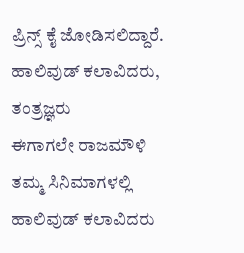ಪ್ರಿನ್ಸ್ ಕೈ ಜೋಡಿಸಲಿದ್ದಾರೆ.
ಹಾಲಿವುಡ್ ಕಲಾವಿದರು, ತಂತ್ರಜ್ಞರು
ಈಗಾಗಲೇ ರಾಜಮೌಳಿ ತಮ್ಮ ಸಿನಿಮಾಗಳಲ್ಲಿ ಹಾಲಿವುಡ್ ಕಲಾವಿದರು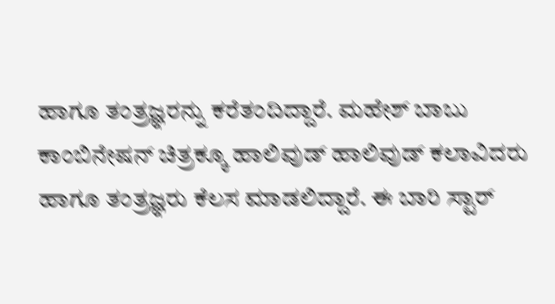ಹಾಗೂ ತಂತ್ರಜ್ಞರನ್ನು ಕರೆತಂದಿದ್ದಾರೆ. ಮಹೇಶ್ ಬಾಬು ಕಾಂಬಿನೇಷನ್ ಚಿತ್ರಕ್ಕೂ ಹಾಲಿವುಡ್ ಹಾಲಿವುಡ್ ಕಲಾವಿದರು ಹಾಗೂ ತಂತ್ರಜ್ಞರು ಕೆಲಸ ಮಾಡಲಿದ್ದಾರೆ. ಈ ಬಾರಿ ಸ್ಟಾರ್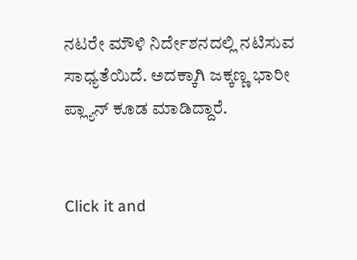ನಟರೇ ಮೌಳಿ ನಿರ್ದೇಶನದಲ್ಲಿ ನಟಿಸುವ ಸಾಧ್ಯತೆಯಿದೆ. ಅದಕ್ಕಾಗಿ ಜಕ್ಕಣ್ಣ ಭಾರೀ ಪ್ಲ್ಯಾನ್ ಕೂಡ ಮಾಡಿದ್ದಾರೆ.


Click it and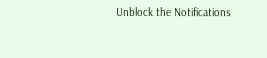Unblock the Notifications